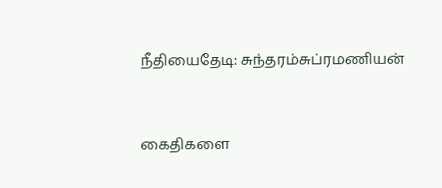நீதியைதேடி: சுந்தரம்சுப்ரமணியன்


கைதிகளை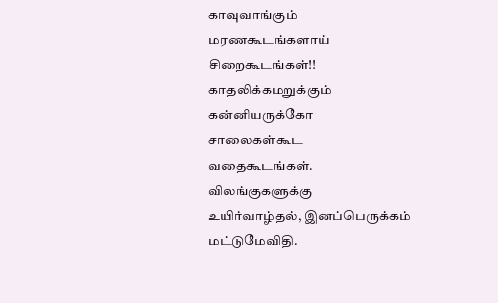காவுவாங்கும்
மரணகூடங்களாய்
சிறைகூடங்கள்!!
காதலிக்கமறுக்கும்
கன்னியருக்கோ
சாலைகள்கூட
வதைகூடங்கள்.
விலங்குகளுக்கு
உயிர்வாழ்தல், இனப்பெருக்கம்
மட்டுமேவிதி.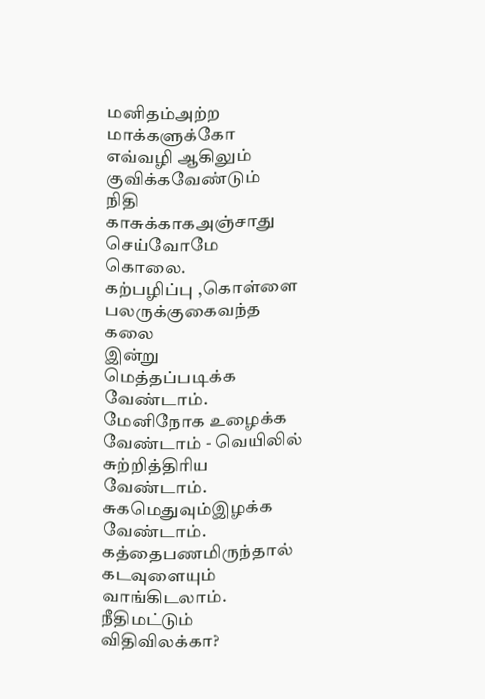மனிதம்அற்ற
மாக்களுக்கோ
எவ்வழி ஆகிலும்
குவிக்கவேண்டும்
நிதி
காசுக்காகஅஞ்சாது
செய்வோமே
கொலை.
கற்பழிப்பு ,கொள்ளை
பலருக்குகைவந்த
கலை
இன்று
மெத்தப்படிக்க
வேண்டாம்.
மேனிநோக உழைக்க
வேண்டாம் - வெயிலில்
சுற்றித்திரிய
வேண்டாம்.
சுகமெதுவும்இழக்க
வேண்டாம்.
கத்தைபணமிருந்தால்
கடவுளையும்
வாங்கிடலாம்.
நீதிமட்டும்
விதிவிலக்கா?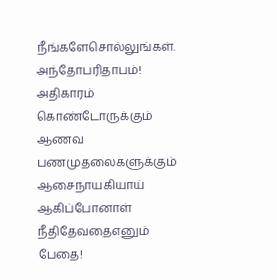நீங்களேசொல்லுங்கள்.
அந்தோபரிதாபம்!
அதிகாரம்
கொண்டோருக்கும்
ஆணவ
பணமுதலைகளுக்கும்
ஆசைநாயகியாய்
ஆகிப்போனாள்
நீதிதேவதைஎனும்
பேதை!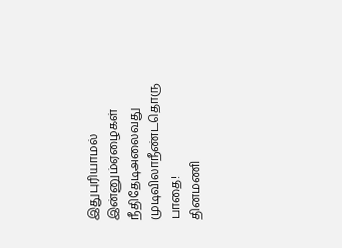இதுபுரியாமல்
இன்னும்ஏழைகள்
நீதிதேடிஅலைவது
முடிவிலாநீண்டதொரு
பாதை!
தினமணி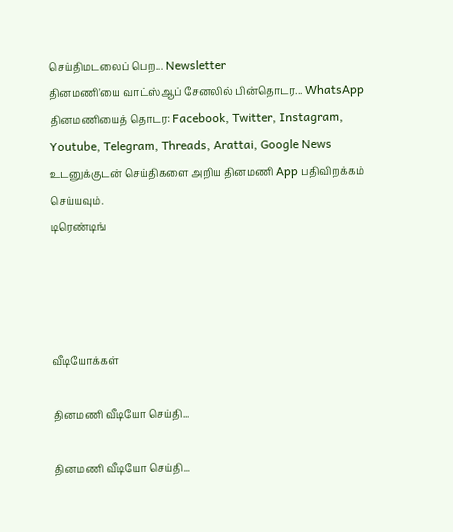செய்திமடலைப் பெற... Newsletter
தினமணி'யை வாட்ஸ்ஆப் சேனலில் பின்தொடர... WhatsApp
தினமணியைத் தொடர: Facebook, Twitter, Instagram, Youtube, Telegram, Threads, Arattai, Google News
உடனுக்குடன் செய்திகளை அறிய தினமணி App பதிவிறக்கம் செய்யவும்.
டிரெண்டிங்




வீடியோக்கள்

தினமணி வீடியோ செய்தி...

தினமணி வீடியோ செய்தி...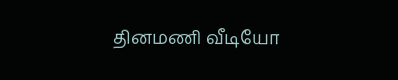தினமணி வீடியோ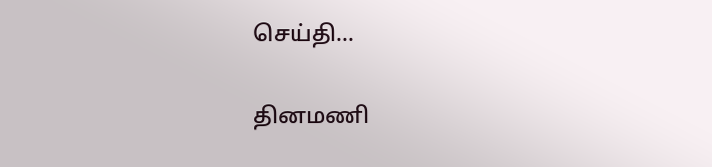செய்தி...

தினமணி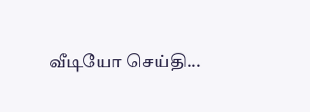வீடியோ செய்தி...